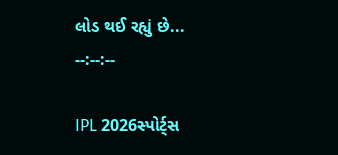લોડ થઈ રહ્યું છે...
--:--:--

IPL 2026સ્પોર્ટ્સ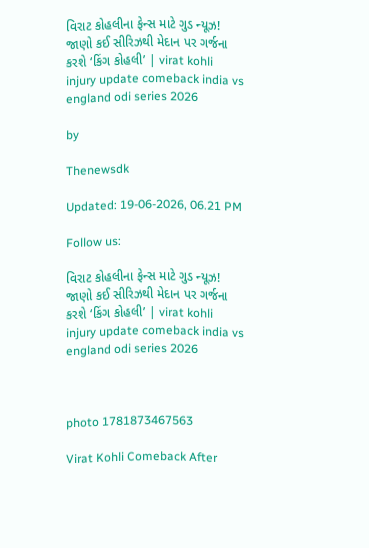વિરાટ કોહલીના ફેન્સ માટે ગુડ ન્યૂઝ! જાણો કઈ સીરિઝથી મેદાન પર ગર્જના કરશે ‘કિંગ કોહલી’ | virat kohli injury update comeback india vs england odi series 2026

by

Thenewsdk

Updated: 19-06-2026, 06.21 PM

Follow us:

વિરાટ કોહલીના ફેન્સ માટે ગુડ ન્યૂઝ! જાણો કઈ સીરિઝથી મેદાન પર ગર્જના કરશે ‘કિંગ કોહલી’ | virat kohli injury update comeback india vs england odi series 2026



photo 1781873467563

Virat Kohli Comeback After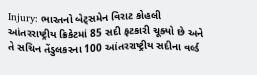Injury: ભારતનો બેટ્સમેન વિરાટ કોહલી આંતરરાષ્ટ્રીય ક્રિકેટમાં 85 સદી ફટકારી ચૂક્યો છે અને તે સચિન તેંડુલકરના 100 આંતરરાષ્ટ્રીય સદીના વર્લ્ડ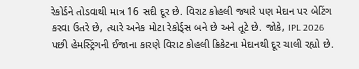રેકોર્ડને તોડવાથી માત્ર 16 સદી દૂર છે. વિરાટ કોહલી જ્યારે પણ મેદાન પર બેટિંગ કરવા ઉતરે છે, ત્યારે અનેક મોટા રેકોર્ડ્સ બને છે અને તૂટે છે. જોકે, IPL 2026 પછી હેમસ્ટ્રિંગની ઈજાના કારણે વિરાટ કોહલી ક્રિકેટના મેદાનથી દૂર ચાલી રહ્યો છે.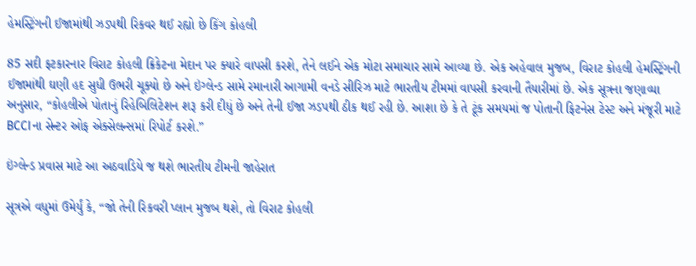હેમસ્ટ્રિંગની ઈજામાંથી ઝડપથી રિકવર થઈ રહ્યો છે કિંગ કોહલી

85 સદી ફટકારનાર વિરાટ કોહલી ક્રિકેટના મેદાન પર ક્યારે વાપસી કરશે, તેને લઈને એક મોટા સમાચાર સામે આવ્યા છે. એક અહેવાલ મુજબ, વિરાટ કોહલી હેમસ્ટ્રિંગની ઈજામાંથી ઘણી હદ સુધી ઉભરી ચૂક્યો છે અને ઇંગ્લેન્ડ સામે રમાનારી આગામી વનડે સીરિઝ માટે ભારતીય ટીમમાં વાપસી કરવાની તૈયારીમાં છે. એક સૂત્રના જણાવ્યા અનુસાર, “કોહલીએ પોતાનું રિહેબિલિટેશન શરૂ કરી દીધું છે અને તેની ઈજા ઝડપથી ઠીક થઈ રહી છે. આશા છે કે તે ટૂંક સમયમાં જ પોતાની ફિટનેસ ટેસ્ટ અને મંજૂરી માટે BCCIના સેન્ટર ઓફ એક્સેલન્સમાં રિપોર્ટ કરશે.”

ઇંગ્લેન્ડ પ્રવાસ માટે આ અઠવાડિયે જ થશે ભારતીય ટીમની જાહેરાત

સૂત્રએ વધુમાં ઉમેર્યું કે, “જો તેની રિકવરી પ્લાન મુજબ થશે, તો વિરાટ કોહલી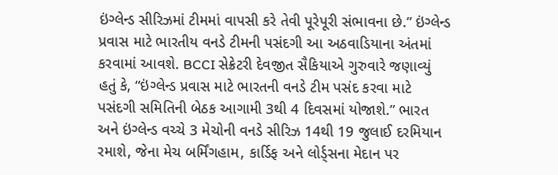ઇંગ્લેન્ડ સીરિઝમાં ટીમમાં વાપસી કરે તેવી પૂરેપૂરી સંભાવના છે.” ઇંગ્લેન્ડ પ્રવાસ માટે ભારતીય વનડે ટીમની પસંદગી આ અઠવાડિયાના અંતમાં કરવામાં આવશે. BCCI સેક્રેટરી દેવજીત સૈકિયાએ ગુરુવારે જણાવ્યું હતું કે, “ઇંગ્લેન્ડ પ્રવાસ માટે ભારતની વનડે ટીમ પસંદ કરવા માટે પસંદગી સમિતિની બેઠક આગામી 3થી 4 દિવસમાં યોજાશે.” ભારત અને ઇંગ્લેન્ડ વચ્ચે 3 મેચોની વનડે સીરિઝ 14થી 19 જુલાઈ દરમિયાન રમાશે, જેના મેચ બર્મિંગહામ, કાર્ડિફ અને લોર્ડ્સના મેદાન પર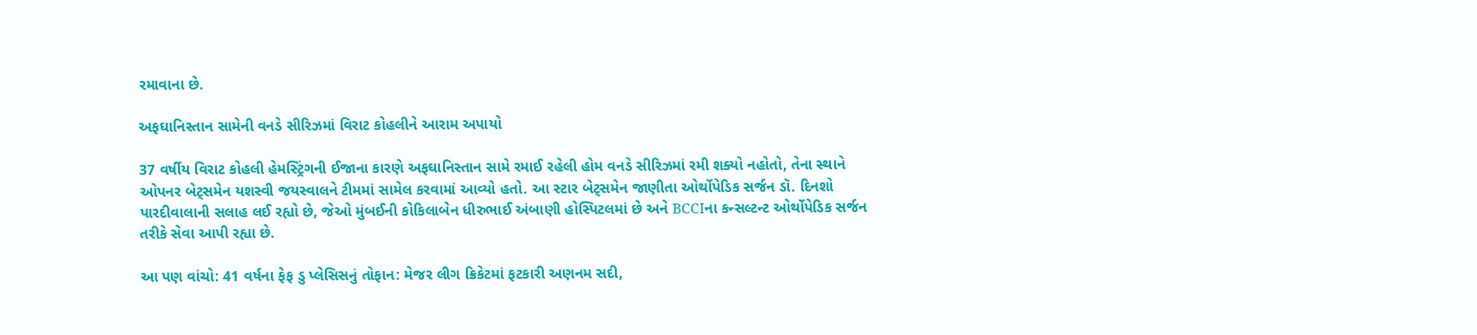રમાવાના છે.

અફઘાનિસ્તાન સામેની વનડે સીરિઝમાં વિરાટ કોહલીને આરામ અપાયો

37 વર્ષીય વિરાટ કોહલી હેમસ્ટ્રિંગની ઈજાના કારણે અફઘાનિસ્તાન સામે રમાઈ રહેલી હોમ વનડે સીરિઝમાં રમી શક્યો નહોતો, તેના સ્થાને ઓપનર બેટ્સમેન યશસ્વી જયસ્વાલને ટીમમાં સામેલ કરવામાં આવ્યો હતો. આ સ્ટાર બેટ્સમેન જાણીતા ઓર્થોપેડિક સર્જન ડૉ. દિનશો પારદીવાલાની સલાહ લઈ રહ્યો છે, જેઓ મુંબઈની કોકિલાબેન ધીરુભાઈ અંબાણી હોસ્પિટલમાં છે અને BCCIના કન્સલ્ટન્ટ ઓર્થોપેડિક સર્જન તરીકે સેવા આપી રહ્યા છે.

આ પણ વાંચો: 41 વર્ષના ફેફ ડુ પ્લેસિસનું તોફાન: મેજર લીગ ક્રિકેટમાં ફટકારી અણનમ સદી,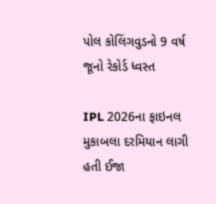પોલ કોલિંગવુડનો 9 વર્ષ જૂનો રેકોર્ડ ધ્વસ્ત

IPL 2026ના ફાઇનલ મુકાબલા દરમિયાન લાગી હતી ઈજા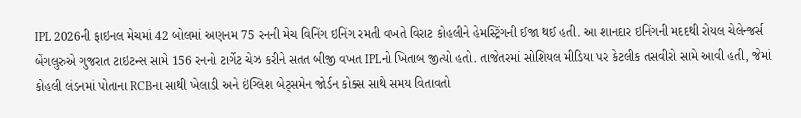IPL 2026ની ફાઇનલ મેચમાં 42 બોલમાં અણનમ 75 રનની મેચ વિનિંગ ઇનિંગ રમતી વખતે વિરાટ કોહલીને હેમસ્ટ્રિંગની ઈજા થઈ હતી. આ શાનદાર ઇનિંગની મદદથી રોયલ ચેલેન્જર્સ બેંગલુરુએ ગુજરાત ટાઇટન્સ સામે 156 રનનો ટાર્ગેટ ચેઝ કરીને સતત બીજી વખત IPLનો ખિતાબ જીત્યો હતો. તાજેતરમાં સોશિયલ મીડિયા પર કેટલીક તસવીરો સામે આવી હતી, જેમાં કોહલી લંડનમાં પોતાના RCBના સાથી ખેલાડી અને ઇંગ્લિશ બેટ્સમેન જોર્ડન કોક્સ સાથે સમય વિતાવતો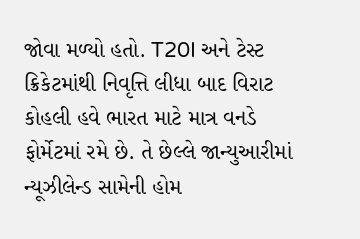જોવા મળ્યો હતો. T20I અને ટેસ્ટ ક્રિકેટમાંથી નિવૃત્તિ લીધા બાદ વિરાટ કોહલી હવે ભારત માટે માત્ર વનડે ફોર્મેટમાં રમે છે. તે છેલ્લે જાન્યુઆરીમાં ન્યૂઝીલેન્ડ સામેની હોમ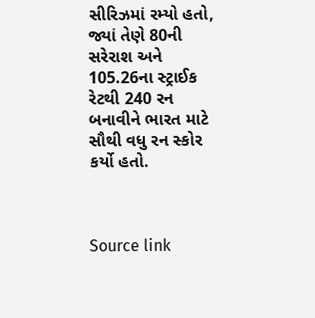સીરિઝમાં રમ્યો હતો, જ્યાં તેણે 80ની સરેરાશ અને 105.26ના સ્ટ્રાઈક રેટથી 240 રન બનાવીને ભારત માટે સૌથી વધુ રન સ્કોર કર્યો હતો.



Source link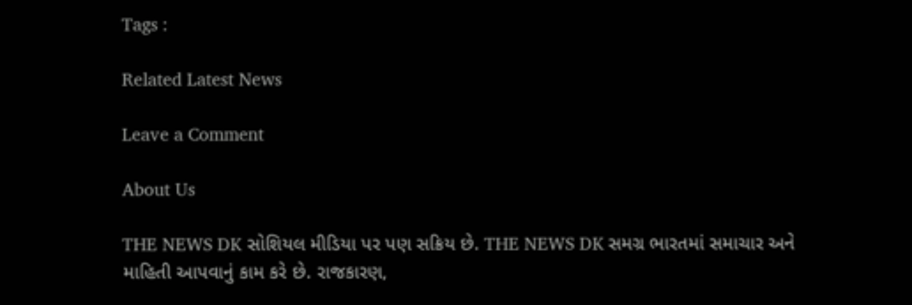Tags :

Related Latest News

Leave a Comment

About Us

THE NEWS DK સોશિયલ મીડિયા પર પણ સક્રિય છે. THE NEWS DK સમગ્ર ભારતમાં સમાચાર અને માહિતી આપવાનું કામ કરે છે. રાજકારણ,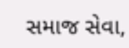સમાજ સેવા,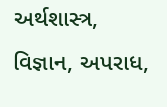અર્થશાસ્ત્ર, વિજ્ઞાન, અપરાધ,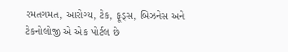રમતગમત, આરોગ્ય, ટેક, ફૂડ્સ, બિઝનેસ અને ટેકનોલોજી એ એક પોર્ટલ છે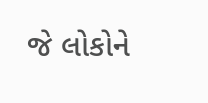જે લોકોને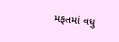મફતમાં વધુ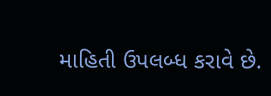માહિતી ઉપલબ્ધ કરાવે છે.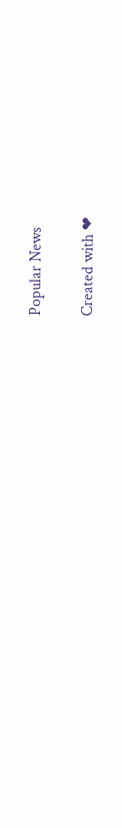Popular News

Created with ❤